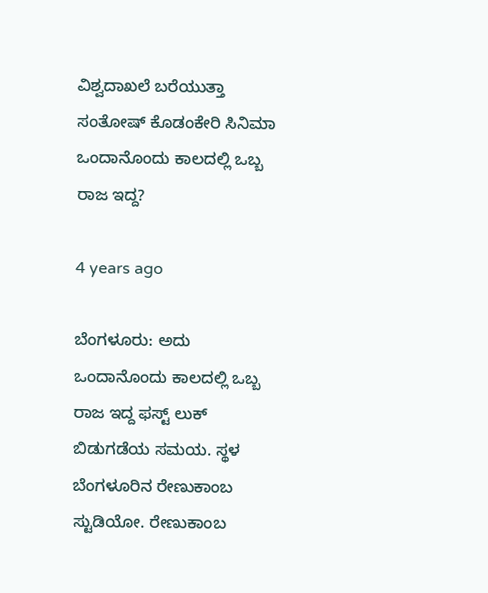ವಿಶ್ವದಾಖಲೆ ಬರೆಯುತ್ತಾ ಸಂತೋಷ್ ಕೊಡಂಕೇರಿ ಸಿನಿಮಾ ಒಂದಾನೊಂದು ಕಾಲದಲ್ಲಿ ಒಬ್ಬ ರಾಜ ಇದ್ದ?

4 years ago

ಬೆಂಗಳೂರು: ಅದು ಒಂದಾನೊಂದು ಕಾಲದಲ್ಲಿ ಒಬ್ಬ ರಾಜ ಇದ್ದ ಫಸ್ಟ್ ಲುಕ್ ಬಿಡುಗಡೆಯ ಸಮಯ. ಸ್ಥಳ ಬೆಂಗಳೂರಿನ ರೇಣುಕಾಂಬ ಸ್ಟುಡಿಯೋ. ರೇಣುಕಾಂಬ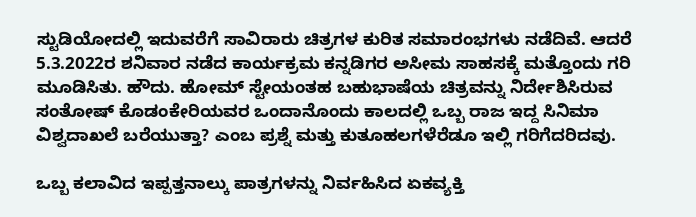ಸ್ಟುಡಿಯೋದಲ್ಲಿ ಇದುವರೆಗೆ ಸಾವಿರಾರು ಚಿತ್ರಗಳ ಕುರಿತ ಸಮಾರಂಭಗಳು ನಡೆದಿವೆ. ಆದರೆ 5.3.2022ರ ಶನಿವಾರ ನಡೆದ ಕಾರ್ಯಕ್ರಮ ಕನ್ನಡಿಗರ ಅಸೀಮ ಸಾಹಸಕ್ಕೆ ಮತ್ತೊಂದು ಗರಿ ಮೂಡಿಸಿತು. ಹೌದು. ಹೋಮ್ ಸ್ಟೇಯಂತಹ ಬಹುಭಾಷೆಯ ಚಿತ್ರವನ್ನು ನಿರ್ದೇಶಿಸಿರುವ ಸಂತೋಷ್ ಕೊಡಂಕೇರಿಯವರ ಒಂದಾನೊಂದು ಕಾಲದಲ್ಲಿ ಒಬ್ಬ ರಾಜ ಇದ್ದ ಸಿನಿಮಾ ವಿಶ್ವದಾಖಲೆ ಬರೆಯುತ್ತಾ? ಎಂಬ ಪ್ರಶ್ನೆ ಮತ್ತು ಕುತೂಹಲಗಳೆರೆಡೂ ಇಲ್ಲಿ ಗರಿಗೆದರಿದವು.

ಒಬ್ಬ ಕಲಾವಿದ ಇಪ್ಪತ್ತನಾಲ್ಕು ಪಾತ್ರಗಳನ್ನು ನಿರ್ವಹಿಸಿದ ಏಕವ್ಯಕ್ತಿ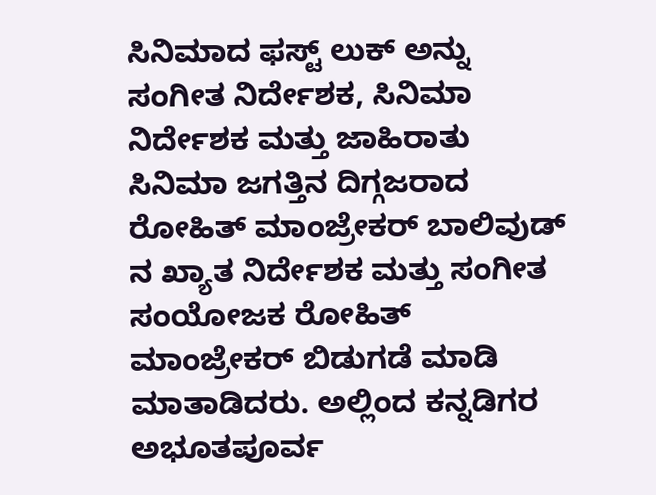ಸಿನಿಮಾದ ಫಸ್ಟ್ ಲುಕ್ ಅನ್ನು ಸಂಗೀತ ನಿರ್ದೇಶಕ, ಸಿನಿಮಾ ನಿರ್ದೇಶಕ ಮತ್ತು ಜಾಹಿರಾತು ಸಿನಿಮಾ ಜಗತ್ತಿನ ದಿಗ್ಗಜರಾದ ರೋಹಿತ್ ಮಾಂಜ್ರೇಕರ್ ಬಾಲಿವುಡ್ ನ ಖ್ಯಾತ ನಿರ್ದೇಶಕ ಮತ್ತು ಸಂಗೀತ ಸಂಯೋಜಕ ರೋಹಿತ್ ಮಾಂಜ್ರೇಕರ್ ಬಿಡುಗಡೆ ಮಾಡಿ ಮಾತಾಡಿದರು. ಅಲ್ಲಿಂದ ಕನ್ನಡಿಗರ ಅಭೂತಪೂರ್ವ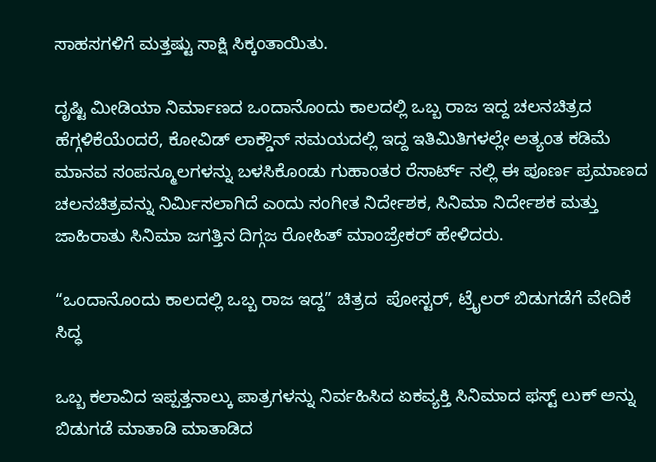ಸಾಹಸಗಳಿಗೆ ಮತ್ತಷ್ಟು ಸಾಕ್ಷಿ ಸಿಕ್ಕಂತಾಯಿತು.

ದೃಷ್ಟಿ ಮೀಡಿಯಾ ನಿರ್ಮಾಣದ ಒಂದಾನೊಂದು ಕಾಲದಲ್ಲಿ ಒಬ್ಬ ರಾಜ ಇದ್ದ ಚಲನಚಿತ್ರದ ಹೆಗ್ಗಳಿಕೆಯೆಂದರೆ, ಕೋವಿಡ್ ಲಾಕ್ಡೌನ್ ಸಮಯದಲ್ಲಿ ಇದ್ದ ಇತಿಮಿತಿಗಳಲ್ಲೇ ಅತ್ಯಂತ ಕಡಿಮೆ ಮಾನವ ಸಂಪನ್ಮೂಲಗಳನ್ನು ಬಳಸಿಕೊಂಡು ಗುಹಾಂತರ ರೆಸಾರ್ಟ್ ನಲ್ಲಿ ಈ ಪೂರ್ಣ ಪ್ರಮಾಣದ ಚಲನಚಿತ್ರವನ್ನು ನಿರ್ಮಿಸಲಾಗಿದೆ ಎಂದು ಸಂಗೀತ ನಿರ್ದೇಶಕ, ಸಿನಿಮಾ ನಿರ್ದೇಶಕ ಮತ್ತು ಜಾಹಿರಾತು ಸಿನಿಮಾ ಜಗತ್ತಿನ ದಿಗ್ಗಜ ರೋಹಿತ್ ಮಾಂಜ್ರೇಕರ್ ಹೇಳಿದರು.

“ಒಂದಾನೊಂದು ಕಾಲದಲ್ಲಿ ಒಬ್ಬ ರಾಜ ಇದ್ದ” ಚಿತ್ರದ  ಪೋಸ್ಟರ್, ಟ್ರೈಲರ್ ಬಿಡುಗಡೆಗೆ ವೇದಿಕೆ ಸಿದ್ಧ

ಒಬ್ಬ ಕಲಾವಿದ ಇಪ್ಪತ್ತನಾಲ್ಕು ಪಾತ್ರಗಳನ್ನು ನಿರ್ವಹಿಸಿದ ಏಕವ್ಯಕ್ತಿ ಸಿನಿಮಾದ ಫಸ್ಟ್ ಲುಕ್ ಅನ್ನು ಬಿಡುಗಡೆ ಮಾತಾಡಿ ಮಾತಾಡಿದ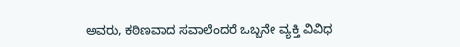ಅವರು, ಕಠಿಣವಾದ ಸವಾಲೆಂದರೆ ಒಬ್ಬನೇ ವ್ಯಕ್ತಿ ವಿವಿಧ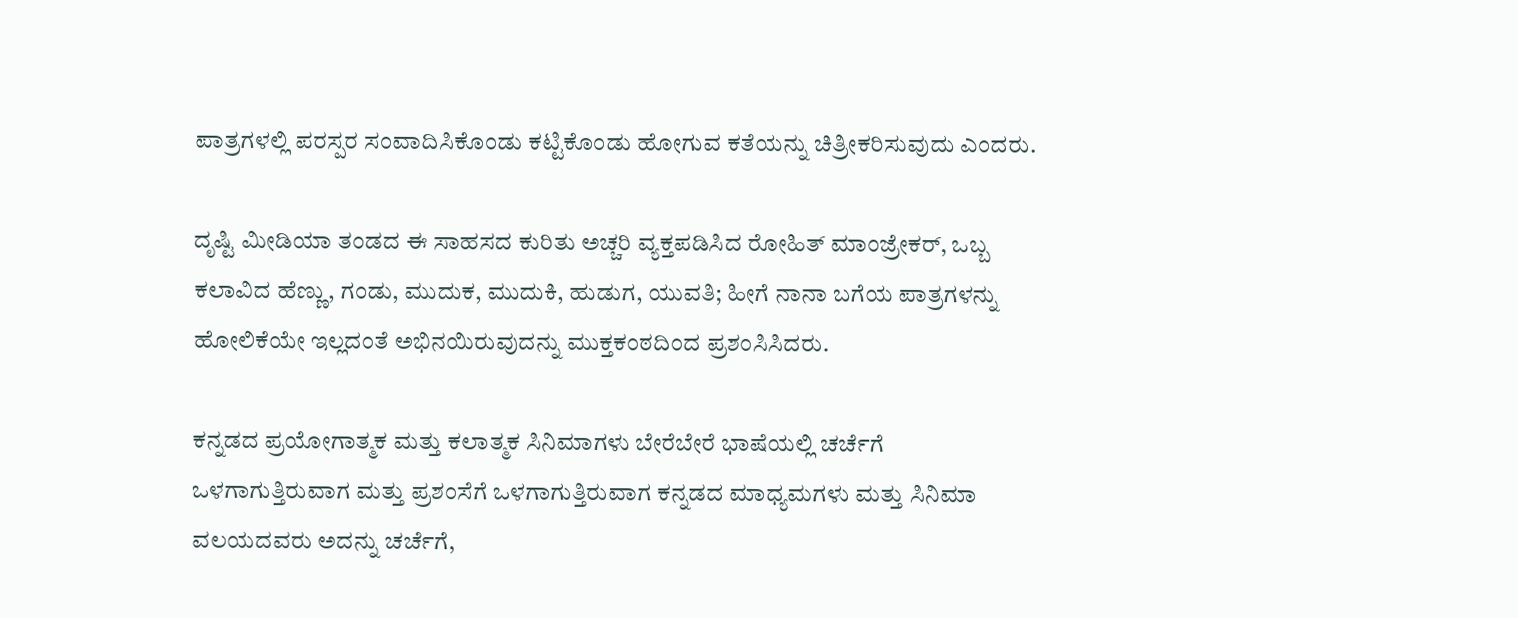ಪಾತ್ರಗಳಲ್ಲಿ ಪರಸ್ಪರ ಸಂವಾದಿಸಿಕೊಂಡು ಕಟ್ಟಿಕೊಂಡು ಹೋಗುವ ಕತೆಯನ್ನು ಚಿತ್ರೀಕರಿಸುವುದು ಎಂದರು.

ದೃಷ್ಟಿ ಮೀಡಿಯಾ ತಂಡದ ಈ ಸಾಹಸದ ಕುರಿತು ಅಚ್ಚರಿ ವ್ಯಕ್ತಪಡಿಸಿದ ರೋಹಿತ್ ಮಾಂಜ್ರೇಕರ್, ಒಬ್ಬ ಕಲಾವಿದ ಹೆಣ್ಣು, ಗಂಡು, ಮುದುಕ, ಮುದುಕಿ, ಹುಡುಗ, ಯುವತಿ; ಹೀಗೆ ನಾನಾ ಬಗೆಯ ಪಾತ್ರಗಳನ್ನು ಹೋಲಿಕೆಯೇ ಇಲ್ಲದಂತೆ ಅಭಿನಯಿರುವುದನ್ನು ಮುಕ್ತಕಂಠದಿಂದ ಪ್ರಶಂಸಿಸಿದರು.

ಕನ್ನಡದ ಪ್ರಯೋಗಾತ್ಮಕ ಮತ್ತು ಕಲಾತ್ಮಕ ಸಿನಿಮಾಗಳು ಬೇರೆಬೇರೆ ಭಾಷೆಯಲ್ಲಿ ಚರ್ಚೆಗೆ ಒಳಗಾಗುತ್ತಿರುವಾಗ ಮತ್ತು ಪ್ರಶಂಸೆಗೆ ಒಳಗಾಗುತ್ತಿರುವಾಗ ಕನ್ನಡದ ಮಾಧ್ಯಮಗಳು ಮತ್ತು ಸಿನಿಮಾ ವಲಯದವರು ಅದನ್ನು ಚರ್ಚೆಗೆ,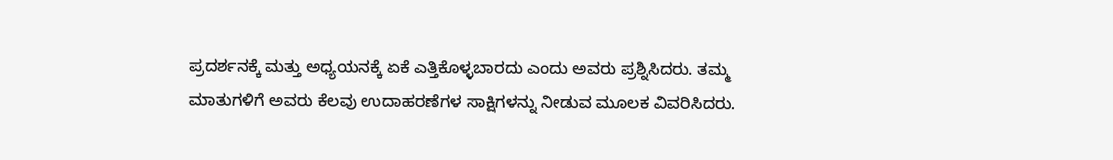ಪ್ರದರ್ಶನಕ್ಕೆ ಮತ್ತು ಅಧ್ಯಯನಕ್ಕೆ ಏಕೆ ಎತ್ತಿಕೊಳ್ಳಬಾರದು ಎಂದು ಅವರು ಪ್ರಶ್ನಿಸಿದರು. ತಮ್ಮ ಮಾತುಗಳಿಗೆ ಅವರು ಕೆಲವು ಉದಾಹರಣೆಗಳ ಸಾಕ್ಷಿಗಳನ್ನು ನೀಡುವ ಮೂಲಕ ವಿವರಿಸಿದರು.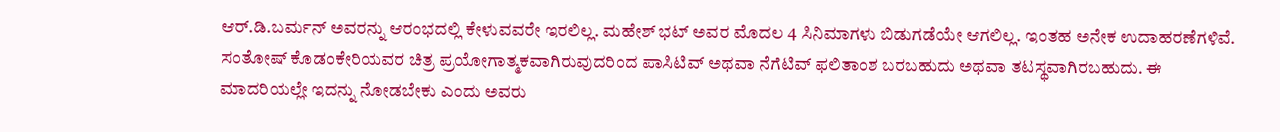ಆರ್.ಡಿ.ಬರ್ಮನ್ ಅವರನ್ನು ಆರಂಭದಲ್ಲಿ ಕೇಳುವವರೇ ಇರಲಿಲ್ಲ. ಮಹೇಶ್ ಭಟ್ ಅವರ ಮೊದಲ 4 ಸಿನಿಮಾಗಳು ಬಿಡುಗಡೆಯೇ ಆಗಲಿಲ್ಲ. ಇಂತಹ ಅನೇಕ ಉದಾಹರಣೆಗಳಿವೆ. ಸಂತೋಷ್ ಕೊಡಂಕೇರಿಯವರ ಚಿತ್ರ ಪ್ರಯೋಗಾತ್ಮಕವಾಗಿರುವುದರಿಂದ ಪಾಸಿಟಿವ್ ಅಥವಾ ನೆಗೆಟಿವ್ ಫಲಿತಾಂಶ ಬರಬಹುದು ಅಥವಾ ತಟಸ್ಥವಾಗಿರಬಹುದು. ಈ ಮಾದರಿಯಲ್ಲೇ ಇದನ್ನು ನೋಡಬೇಕು ಎಂದು ಅವರು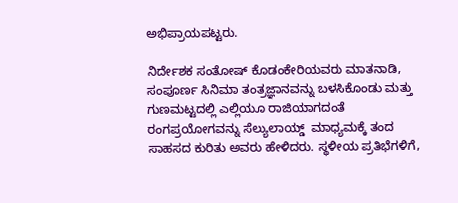ಅಭಿಪ್ರಾಯಪಟ್ಟರು.

ನಿರ್ದೇಶಕ ಸಂತೋಷ್ ಕೊಡಂಕೇರಿಯವರು ಮಾತನಾಡಿ, ಸಂಪೂರ್ಣ ಸಿನಿಮಾ ತಂತ್ರಜ್ಞಾನವನ್ನು ಬಳಸಿಕೊಂಡು ಮತ್ತು ಗುಣಮಟ್ಟದಲ್ಲಿ ಎಲ್ಲಿಯೂ ರಾಜಿಯಾಗದಂತೆ ರಂಗಪ್ರಯೋಗವನ್ನು ಸೆಲ್ಯುಲಾಯ್ಡ್  ಮಾಧ್ಯಮಕ್ಕೆ ತಂದ ಸಾಹಸದ ಕುರಿತು ಅವರು ಹೇಳಿದರು. ಸ್ಥಳೀಯ ಪ್ರತಿಭೆಗಳಿಗೆ,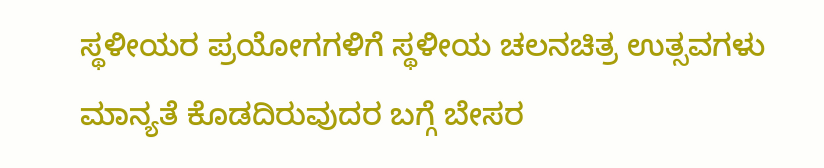ಸ್ಥಳೀಯರ ಪ್ರಯೋಗಗಳಿಗೆ ಸ್ಥಳೀಯ ಚಲನಚಿತ್ರ ಉತ್ಸವಗಳು ಮಾನ್ಯತೆ ಕೊಡದಿರುವುದರ ಬಗ್ಗೆ ಬೇಸರ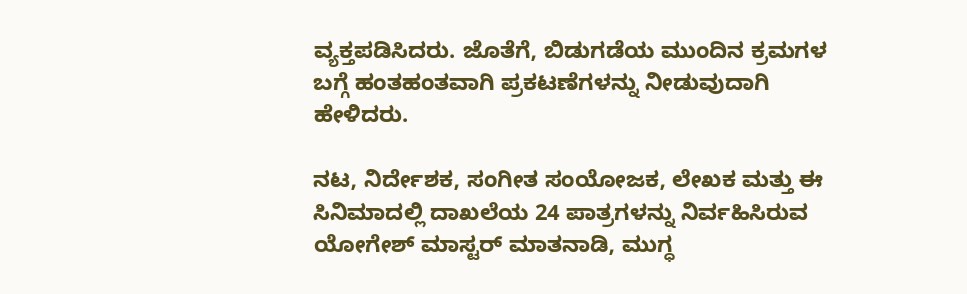ವ್ಯಕ್ತಪಡಿಸಿದರು. ಜೊತೆಗೆ, ಬಿಡುಗಡೆಯ ಮುಂದಿನ ಕ್ರಮಗಳ ಬಗ್ಗೆ ಹಂತಹಂತವಾಗಿ ಪ್ರಕಟಣೆಗಳನ್ನು ನೀಡುವುದಾಗಿ ಹೇಳಿದರು.

ನಟ, ನಿರ್ದೇಶಕ, ಸಂಗೀತ ಸಂಯೋಜಕ, ಲೇಖಕ ಮತ್ತು ಈ ಸಿನಿಮಾದಲ್ಲಿ ದಾಖಲೆಯ 24 ಪಾತ್ರಗಳನ್ನು ನಿರ್ವಹಿಸಿರುವ ಯೋಗೇಶ್ ಮಾಸ್ಟರ್ ಮಾತನಾಡಿ, ಮುಗ್ಧ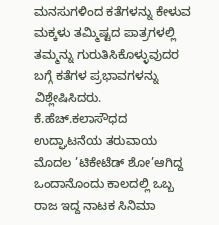ಮನಸುಗಳಿಂದ ಕತೆಗಳನ್ನು ಕೇಳುವ ಮಕ್ಕಳು ತಮ್ಮಿಷ್ಟದ ಪಾತ್ರಗಳಲ್ಲಿ ತಮ್ಮನ್ನು ಗುರುತಿಸಿಕೊಳ್ಳುವುದರ ಬಗ್ಗೆ ಕತೆಗಳ ಪ್ರಭಾವಗಳನ್ನು ವಿಶ್ಲೇಷಿಸಿದರು. ಕೆ.ಹೆಚ್.ಕಲಾಸೌಧದ ಉದ್ಘಾಟನೆಯ ತರುವಾಯ ಮೊದಲ ’ಟಿಕೇಟೆಡ್ ಶೋ’ಆಗಿದ್ದ ಒಂದಾನೊಂದು ಕಾಲದಲ್ಲಿ ಒಬ್ಬ ರಾಜ ಇದ್ದ ನಾಟಕ ಸಿನಿಮಾ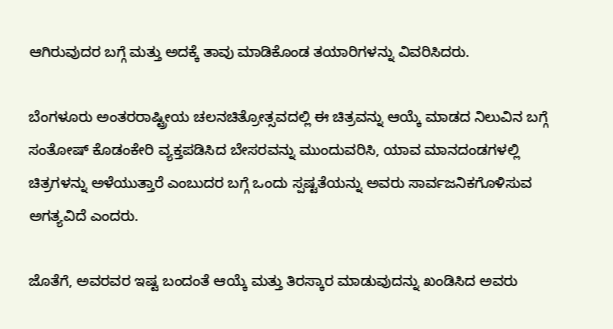ಆಗಿರುವುದರ ಬಗ್ಗೆ ಮತ್ತು ಅದಕ್ಕೆ ತಾವು ಮಾಡಿಕೊಂಡ ತಯಾರಿಗಳನ್ನು ವಿವರಿಸಿದರು.

ಬೆಂಗಳೂರು ಅಂತರರಾಷ್ಟ್ರೀಯ ಚಲನಚಿತ್ರೋತ್ಸವದಲ್ಲಿ ಈ ಚಿತ್ರವನ್ನು ಆಯ್ಕೆ ಮಾಡದ ನಿಲುವಿನ ಬಗ್ಗೆ ಸಂತೋಷ್ ಕೊಡಂಕೇರಿ ವ್ಯಕ್ತಪಡಿಸಿದ ಬೇಸರವನ್ನು ಮುಂದುವರಿಸಿ, ಯಾವ ಮಾನದಂಡಗಳಲ್ಲಿ ಚಿತ್ರಗಳನ್ನು ಅಳೆಯುತ್ತಾರೆ ಎಂಬುದರ ಬಗ್ಗೆ ಒಂದು ಸ್ಪಷ್ಟತೆಯನ್ನು ಅವರು ಸಾರ್ವಜನಿಕಗೊಳಿಸುವ ಅಗತ್ಯವಿದೆ ಎಂದರು.

ಜೊತೆಗೆ, ಅವರವರ ಇಷ್ಟ ಬಂದಂತೆ ಆಯ್ಕೆ ಮತ್ತು ತಿರಸ್ಕಾರ ಮಾಡುವುದನ್ನು ಖಂಡಿಸಿದ ಅವರು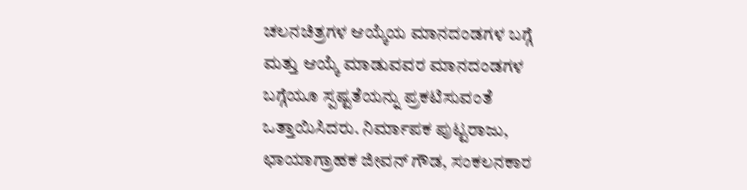ಚಲನಚಿತ್ರಗಳ ಆಯ್ಕೆಯ ಮಾನದಂಡಗಳ ಬಗ್ಗೆ ಮತ್ತು ಆಯ್ಕೆ ಮಾಡುವವರ ಮಾನದಂಡಗಳ ಬಗ್ಗೆಯೂ ಸ್ಪಷ್ಟತೆಯನ್ನು ಪ್ರಕಟಿಸುವಂತೆ ಒತ್ತಾಯಿಸಿದರು. ನಿರ್ಮಾಪಕ ಪುಟ್ಟರಾಜು, ಛಾಯಾಗ್ರಾಹಕ ಜೀವನ್ ಗೌಡ, ಸಂಕಲನಕಾರ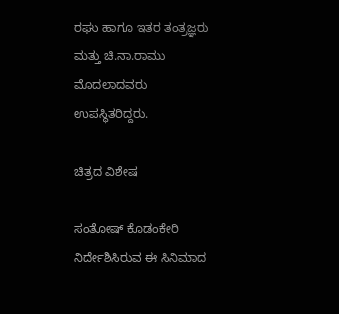ರಘು ಹಾಗೂ ಇತರ ತಂತ್ರಜ್ಞರು ಮತ್ತು ಚಿ.ನಾ.ರಾಮು ಮೊದಲಾದವರು ಉಪಸ್ಥಿತರಿದ್ದರು.

ಚಿತ್ರದ ವಿಶೇಷ

ಸಂತೋಷ್ ಕೊಡಂಕೇರಿ ನಿರ್ದೇಶಿಸಿರುವ ಈ ಸಿನಿಮಾದ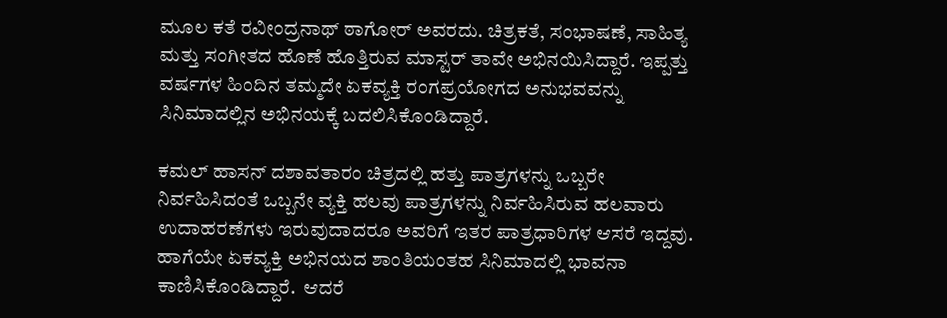ಮೂಲ ಕತೆ ರವೀಂದ್ರನಾಥ್ ಠಾಗೋರ್ ಅವರದು. ಚಿತ್ರಕತೆ, ಸಂಭಾಷಣೆ, ಸಾಹಿತ್ಯ ಮತ್ತು ಸಂಗೀತದ ಹೊಣೆ ಹೊತ್ತಿರುವ ಮಾಸ್ಟರ್ ತಾವೇ ಅಭಿನಯಿಸಿದ್ದಾರೆ. ಇಪ್ಪತ್ತು ವರ್ಷಗಳ ಹಿಂದಿನ ತಮ್ಮದೇ ಏಕವ್ಯಕ್ತಿ ರಂಗಪ್ರಯೋಗದ ಅನುಭವವನ್ನು ಸಿನಿಮಾದಲ್ಲಿನ ಅಭಿನಯಕ್ಕೆ ಬದಲಿಸಿಕೊಂಡಿದ್ದಾರೆ.

ಕಮಲ್ ಹಾಸನ್ ದಶಾವತಾರಂ ಚಿತ್ರದಲ್ಲಿ ಹತ್ತು ಪಾತ್ರಗಳನ್ನು ಒಬ್ಬರೇ ನಿರ್ವಹಿಸಿದಂತೆ ಒಬ್ಬನೇ ವ್ಯಕ್ತಿ ಹಲವು ಪಾತ್ರಗಳನ್ನು ನಿರ್ವಹಿಸಿರುವ ಹಲವಾರು ಉದಾಹರಣೆಗಳು ಇರುವುದಾದರೂ ಅವರಿಗೆ ಇತರ ಪಾತ್ರಧಾರಿಗಳ ಆಸರೆ ಇದ್ದವು. ಹಾಗೆಯೇ ಏಕವ್ಯಕ್ತಿ ಅಭಿನಯದ ಶಾಂತಿಯಂತಹ ಸಿನಿಮಾದಲ್ಲಿ ಭಾವನಾ ಕಾಣಿಸಿಕೊಂಡಿದ್ದಾರೆ.  ಆದರೆ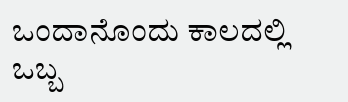ಒಂದಾನೊಂದು ಕಾಲದಲ್ಲಿ ಒಬ್ಬ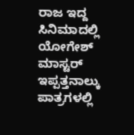ರಾಜ ಇದ್ದ ಸಿನಿಮಾದಲ್ಲಿ ಯೋಗೇಶ್ ಮಾಸ್ಟರ್ ಇಪ್ಪತ್ತನಾಲ್ಕು ಪಾತ್ರಗಳಲ್ಲಿ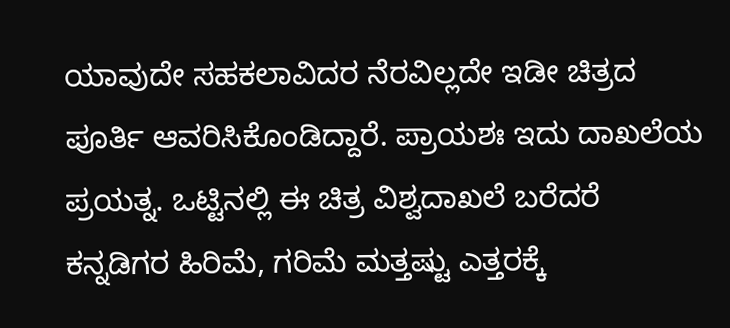ಯಾವುದೇ ಸಹಕಲಾವಿದರ ನೆರವಿಲ್ಲದೇ ಇಡೀ ಚಿತ್ರದ ಪೂರ್ತಿ ಆವರಿಸಿಕೊಂಡಿದ್ದಾರೆ. ಪ್ರಾಯಶಃ ಇದು ದಾಖಲೆಯ ಪ್ರಯತ್ನ. ಒಟ್ಟಿನಲ್ಲಿ ಈ ಚಿತ್ರ ವಿಶ್ವದಾಖಲೆ ಬರೆದರೆ ಕನ್ನಡಿಗರ ಹಿರಿಮೆ, ಗರಿಮೆ ಮತ್ತಷ್ಟು ಎತ್ತರಕ್ಕೆ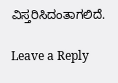ವಿಸ್ತರಿಸಿದಂತಾಗಲಿದೆ.

Leave a Reply